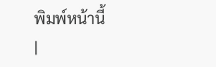พิมพ์หน้านี้
|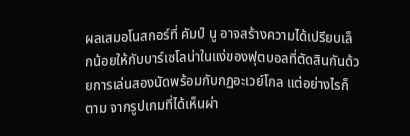ผลเสมอโนสกอร์ที่ คัมป์ นู อาจสร้างความได้เปรียบเล็กน้อยให้กับบาร์เซโลน่าในแง่ของฟุตบอลที่ตัดสินกันด้วยการเล่นสองนัดพร้อมกับกฏอะเวย์โกล แต่อย่างไรก็ตาม จากรูปเกมที่ได้เห็นผ่า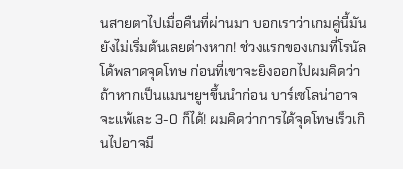นสายตาไปเมื่อคืนที่ผ่านมา บอกเราว่าเกมคู่นี้มันยังไม่เริ่มต้นเลยต่างหาก! ช่วงแรกของเกมที่โรนัลโด้พลาดจุดโทษ ก่อนที่เขาจะยิงออกไปผมคิดว่าถ้าหากเป็นแมนฯยูฯขึ้นนําก่อน บาร์เซโลน่าอาจจะแพ้เละ 3-0 ก็ได้! ผมคิดว่าการได้จุดโทษเร็วเกินไปอาจมี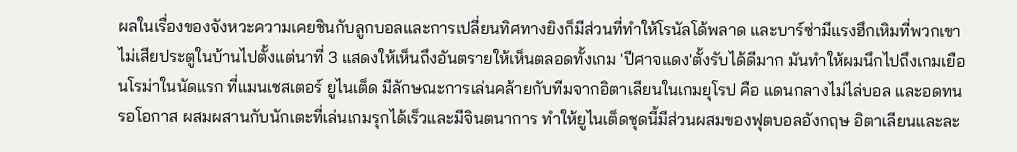ผลในเรื่องของจังหวะความเคยชินกับลูกบอลและการเปลี่ยนทิศทางยิงก็มีส่วนที่ทําให้โรนัลโด้พลาด และบาร์ซ่ามีแรงฮึกเหิมที่พวกเขาไม่เสียประตูในบ้านไปตั้งแต่นาที่ 3 แสดงให้เห็นถึงอันตรายให้เห็นตลอดทั้งเกม 'ปีศาจแดง'ตั้งรับได้ดีมาก มันทําให้ผมนึกไปถึงเกมเยือนโรม่าในนัดแรก ที่แมนเชสเตอร์ ยูไนเต็ด มีลักษณะการเล่นคล้ายกับทีมจากอิตาเลียนในเกมยุโรป คือ แดนกลางไม่ไล่บอล และอดทนรอโอกาส ผสมผสานกับนักเตะที่เล่นเกมรุกได้เร็วและมีจินตนาการ ทําให้ยูไนเต็ดชุดนี้มีส่วนผสมของฟุตบอลอังกฤษ อิตาเลียนและละ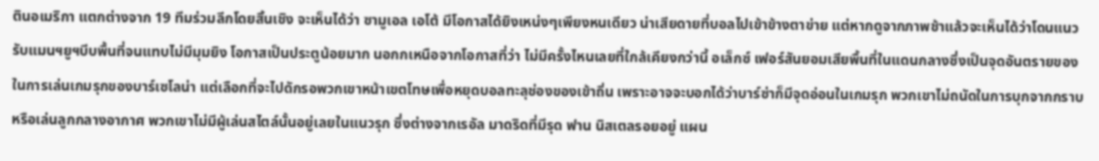ตินอเมริกา แตกต่างจาก 19 ทีมร่วมลีกโดยสิ้นเชิง จะเห็นได้ว่า ซามูเอล เอโต้ มีโอกาสได้ยิงเหน่งๆเพียงหนเดียว น่าเสียดายที่บอลไปเข้าข้างตาข่าย แต่หากดูจากภาพช้าแล้วจะเห็นได้ว่าโดนแนวรับแมนฯยูฯบีบพื้นที่จนแทบไม่มีมุมยิง โอกาสเป็นประตูน้อยมาก นอกกเหนือจากโอกาสที่ว่า ไม่มีครั้งไหนเลยที่ใกล้เคียงกว่านี้ อเล็กซ์ เฟอร์สันยอมเสียพื้นที่ในแดนกลางซึ่งเป็นจุดอันตรายของในการเล่นเกมรุกของบาร์เซโลน่า แต่เลือกที่จะไปดักรอพวกเขาหน้าเขตโทษเพื่อหยุดบอลทะลุช่องของเข้าถิ่น เพราะอาจจะบอกได้ว่าบาร์ซ่าก็มีจุดอ่อนในเกมรุก พวกเขาไม่ถนัดในการบุกจากกราบหรือเล่นลูกกลางอากาศ พวกเขาไม่มีผู้เล่นสไตล์นั้นอยู่เลยในแนวรุก ซึ่งต่างจากเรอัล มาดริดที่มีรุด ฟาน นิสเตลรอยอยู่ แผน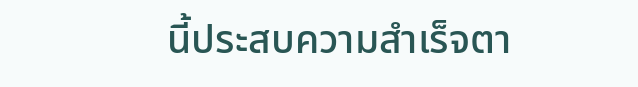นี้ประสบความสําเร็จตา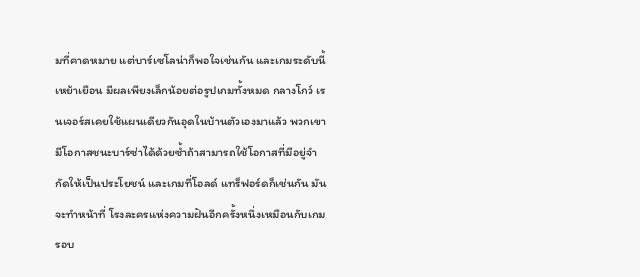มที่คาดหมาย แต่บาร์เซโลน่าก็พอใจเช่นกัน และเกมระดับนี้เหย้าเยือน มีผลเพียงเล็กน้อยต่อรูปเกมทั้งหมด กลางโกว์ เรนเจอร์สเคยใช้แผนเดียวกันอุดในบ้านตัวเองมาแล้ว พวกเขามีโอกาสชนะบาร์ซ่าได้ด้วยซ้ำถ้าสามารถใช้โอกาสที่มีอยู่จํากัดให้เป็นประโยชน์ และเกมที่โอลด์ แทร็ฟอร์ดก็เช่นกัน มันจะทําหน้าที่ โรงละครแห่งความฝันอีกครั้งหนึ่งเหมือนกับเกมรอบ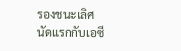รองชนะเลิศ นัดแรกกับเอซี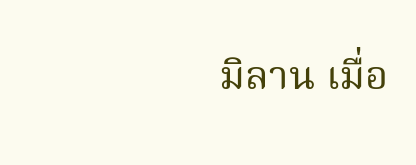มิลาน เมื่อ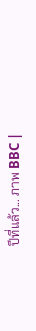ปีที่แล้ว... ภาพ BBC |